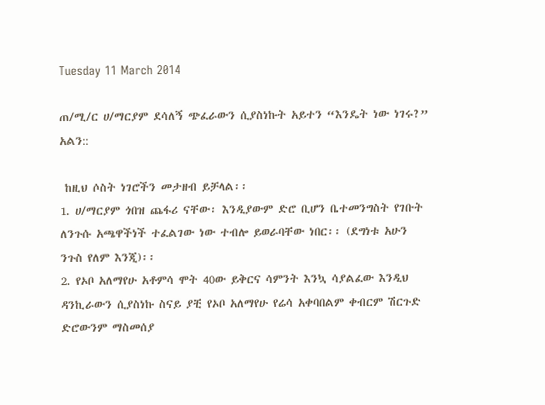Tuesday 11 March 2014

ጠ/ሚ/ር ሀ/ማርያም ደሳለኝ ጭፈራውን ሲያስነኩት አይተን “እንዴት ነው ነገሩ?” አልን::

 ከዚህ ሶስት ነገሮችን መታዘብ ይቻላል፡፡
1. ሀ/ማርያም ጎበዝ ጨፋሪ ናቸው፡ እንዲያውም ድሮ ቢሆን ቤተመንግስት የገቡት ለንጉሱ አጫዋችነች ተፈልገው ነው ተብሎ ይወራባቸው ነበር፡፡ (ደግነቱ አሁን ንጉስ የለም እንጂ)፡፡
2. የኦቦ አለማየሁ አቶምሳ ሞት 40ው ይቅርና ሳምንት እንኳ ሳያልፈው እንዲህ ዳንኪራውን ሲያስነኩ ስናይ ያቺ የኦቦ አለማየሁ የሬሳ አቀባበልም ቀብርም ሽርጉድ ድሮውንም ማስመሰያ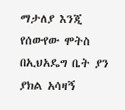ማታለያ እንጂ የሰውየው ሞትስ በኢህአዴግ ቤት ያን ያክል አሳዛኝ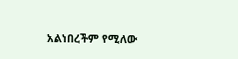አልነበረችም የሚለው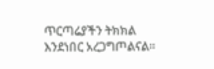ጥርጣሬያችን ትክክል እንደነበር አረጋግጦልናል፡፡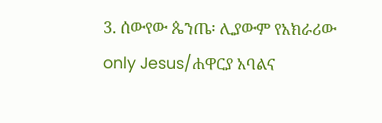3. ሰውየው ጴንጤ፡ ሊያውም የአክራሪው only Jesus/ሐዋርያ አባልና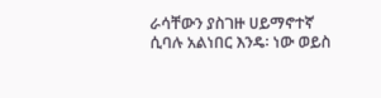ራሳቸውን ያስገዙ ሀይማኖተኛ ሲባሉ አልነበር እንዴ፡ ነው ወይስ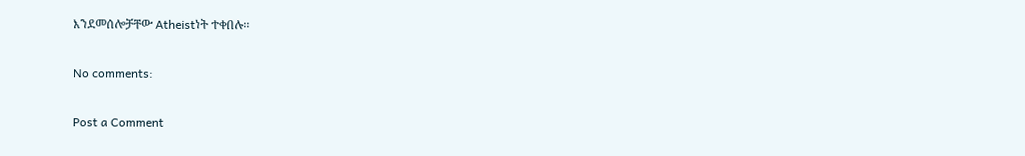እንደመሰሎቻቸው Atheistነት ተቀበሉ፡፡

No comments:

Post a Comment